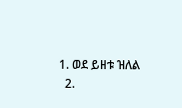1. ወደ ይዘቱ ዝለል
  2.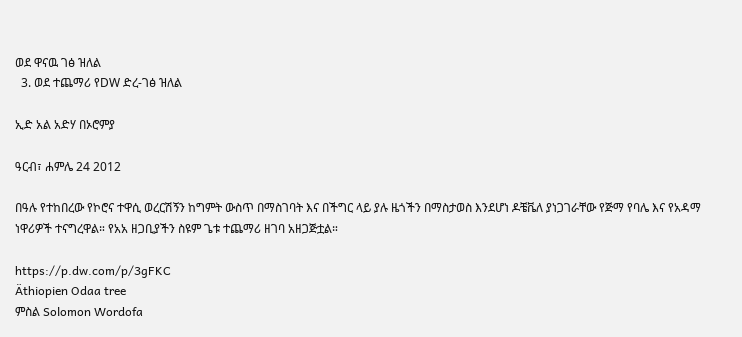ወደ ዋናዉ ገፅ ዝለል
  3. ወደ ተጨማሪ የDW ድረ-ገፅ ዝለል

ኢድ አል አድሃ በኦሮምያ

ዓርብ፣ ሐምሌ 24 2012

በዓሉ የተከበረው የኮሮና ተዋሲ ወረርሽኝን ከግምት ውስጥ በማስገባት እና በችግር ላይ ያሉ ዜጎችን በማስታወስ እንደሆነ ዶቼቬለ ያነጋገራቸው የጅማ የባሌ እና የአዳማ ነዋሪዎች ተናግረዋል። የአአ ዘጋቢያችን ስዩም ጌቱ ተጨማሪ ዘገባ አዘጋጅቷል።

https://p.dw.com/p/3gFKC
Äthiopien Odaa tree
ምስል Solomon Wordofa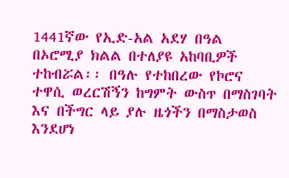1441ኛው የኢድ-አል አደሃ በዓል በኦሮሚያ ክልል በተለያዩ አከባቢዎች ተከብሯል፡፡ በዓሉ የተከበረው የኮሮና ተዋሲ ወረርሽኝን ከግምት ውስጥ በማስገባት እና በችግር ላይ ያሉ ዜጎችን በማስታወስ እንደሆነ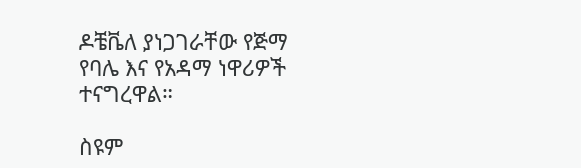ዶቼቬለ ያነጋገራቸው የጅማ የባሌ እና የአዳማ ነዋሪዎች ተናግረዋል።

ስዩም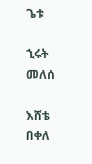ጌቱ

ኂሩት መለሰ

እሸቴ በቀለ